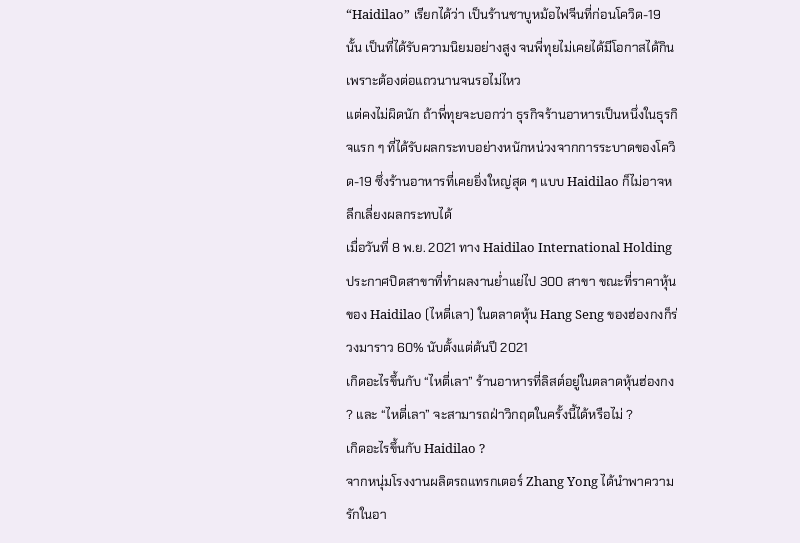“Haidilao” เรียกได้ว่า เป็นร้านชาบูหม้อไฟจีนที่ก่อนโควิด-19 นั้น เป็นที่ได้รับความนิยมอย่างสูง จนพี่ทุยไม่เคยได้มีโอกาสได้กินเพราะต้องต่อแถวนานจนรอไม่ไหว
แต่คงไม่ผิดนัก ถ้าพี่ทุยจะบอกว่า ธุรกิจร้านอาหารเป็นหนึ่งในธุรกิจแรก ๆ ที่ได้รับผลกระทบอย่างหนักหน่วงจากการระบาดของโควิด-19 ซึ่งร้านอาหารที่เคยยิ่งใหญ่สุด ๆ แบบ Haidilao ก็ไม่อาจหลีกเลี่ยงผลกระทบได้
เมื่อวันที่ 8 พ.ย. 2021 ทาง Haidilao International Holding ประกาศปิดสาขาที่ทำผลงานย่ำแย่ไป 300 สาขา ขณะที่ราคาหุ้นของ Haidilao (ไหตี่เลา) ในตลาดหุ้น Hang Seng ของฮ่องกงก็ร่วงมาราว 60% นับตั้งแต่ต้นปี 2021
เกิดอะไรขึ้นกับ “ไหตี่เลา” ร้านอาหารที่ลิสต์อยู่ในตลาดหุ้นฮ่องกง ? และ “ไหตี่เลา” จะสามารถฝ่าวิกฤตในครั้งนี้ได้หรือไม่ ?
เกิดอะไรขึ้นกับ Haidilao ?
จากหนุ่มโรงงานผลิตรถแทรกเตอร์ Zhang Yong ได้นำพาความรักในอา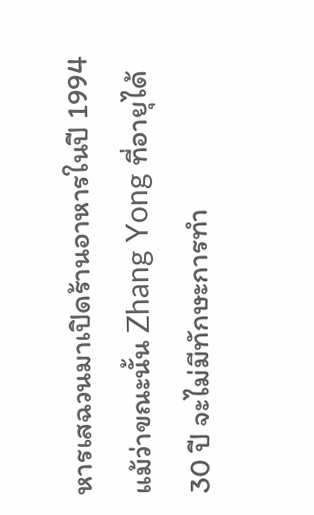หารเสฉวนมาเปิดร้านอาหารในปี 1994 แม้ว่าขณะนั้น Zhang Yong ที่อายุได้ 30 ปี จะไม่มีทักษะการทำ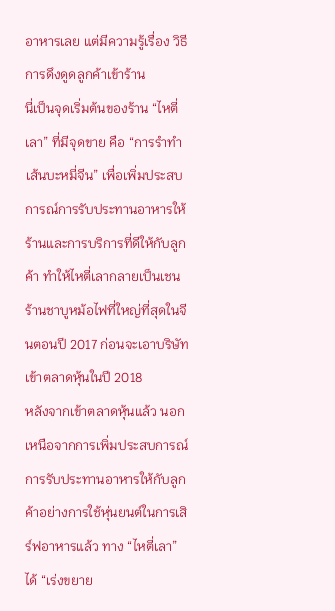อาหารเลย แต่มีความรู้เรื่อง วิธีการดึงดูดลูกค้าเข้าร้าน
นี่เป็นจุดเริ่มต้นของร้าน “ไหตี่เลา” ที่มีจุดขาย คือ “การรำทำเส้นบะหมี่จีน” เพื่อเพิ่มประสบการณ์การรับประทานอาหารให้ร้านและการบริการที่ดีให้กับลูกค้า ทำให้ไหตี่เลากลายเป็นเชนร้านชาบูหม้อไฟที่ใหญ่ที่สุดในจีนตอนปี 2017 ก่อนจะเอาบริษัทเข้าตลาดหุ้นในปี 2018
หลังจากเข้าตลาดหุ้นแล้ว นอกเหนือจากการเพิ่มประสบการณ์การรับประทานอาหารให้กับลูกค้าอย่างการใช้หุ่นยนต์ในการเสิร์ฟอาหารแล้ว ทาง “ไหตี่เลา” ได้ “เร่งขยาย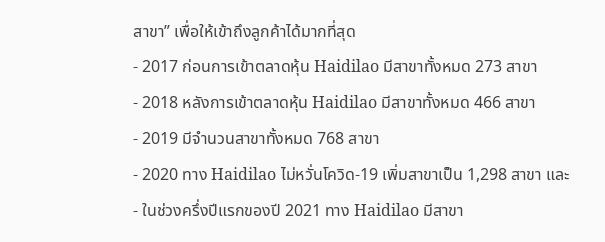สาขา” เพื่อให้เข้าถึงลูกค้าได้มากที่สุด
- 2017 ก่อนการเข้าตลาดหุ้น Haidilao มีสาขาทั้งหมด 273 สาขา
- 2018 หลังการเข้าตลาดหุ้น Haidilao มีสาขาทั้งหมด 466 สาขา
- 2019 มีจำนวนสาขาทั้งหมด 768 สาขา
- 2020 ทาง Haidilao ไม่หวั่นโควิด-19 เพิ่มสาขาเป็น 1,298 สาขา และ
- ในช่วงครึ่งปีแรกของปี 2021 ทาง Haidilao มีสาขา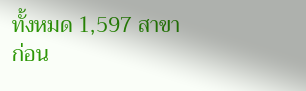ทั้งหมด 1,597 สาขา
ก่อน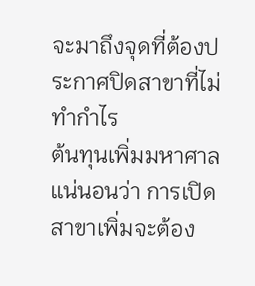จะมาถึงจุดที่ต้องประกาศปิดสาขาที่ไม่ทำกำไร
ต้นทุนเพิ่มมหาศาล
แน่นอนว่า การเปิดสาขาเพิ่มจะต้อง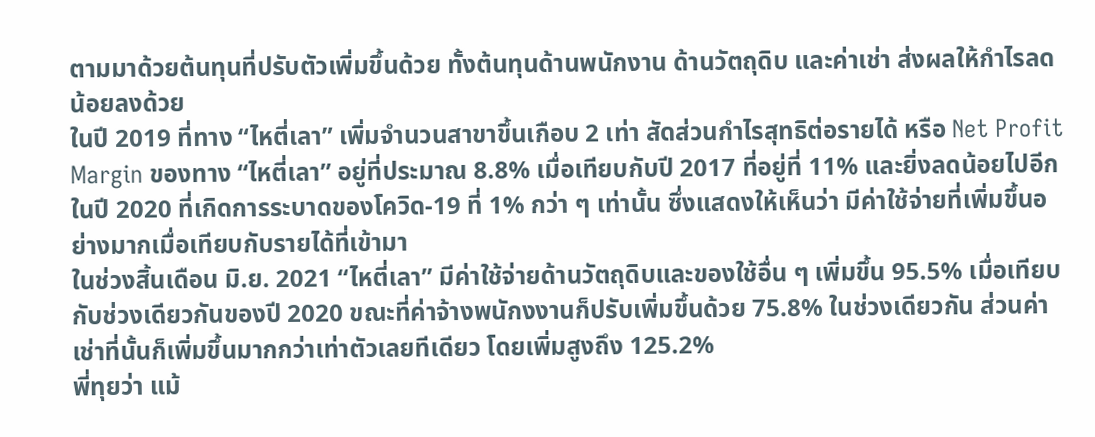ตามมาด้วยต้นทุนที่ปรับตัวเพิ่มขึ้นด้วย ทั้งต้นทุนด้านพนักงาน ด้านวัตถุดิบ และค่าเช่า ส่งผลให้กำไรลดน้อยลงด้วย
ในปี 2019 ที่ทาง “ไหตี่เลา” เพิ่มจำนวนสาขาขึ้นเกือบ 2 เท่า สัดส่วนกำไรสุทธิต่อรายได้ หรือ Net Profit Margin ของทาง “ไหตี่เลา” อยู่ที่ประมาณ 8.8% เมื่อเทียบกับปี 2017 ที่อยู่ที่ 11% และยิ่งลดน้อยไปอีกในปี 2020 ที่เกิดการระบาดของโควิด-19 ที่ 1% กว่า ๆ เท่านั้น ซึ่งแสดงให้เห็นว่า มีค่าใช้จ่ายที่เพิ่มขึ้นอย่างมากเมื่อเทียบกับรายได้ที่เข้ามา
ในช่วงสิ้นเดือน มิ.ย. 2021 “ไหตี่เลา” มีค่าใช้จ่ายด้านวัตถุดิบและของใช้อื่น ๆ เพิ่มขึ้น 95.5% เมื่อเทียบกับช่วงเดียวกันของปี 2020 ขณะที่ค่าจ้างพนักงงานก็ปรับเพิ่มขึ้นด้วย 75.8% ในช่วงเดียวกัน ส่วนค่าเช่าที่นั้นก็เพิ่มขึ้นมากกว่าเท่าตัวเลยทีเดียว โดยเพิ่มสูงถึง 125.2%
พี่ทุยว่า แม้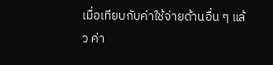เมื่อเทียบกับค่าใช้จ่ายด้านอื่น ๆ แล้ว ค่า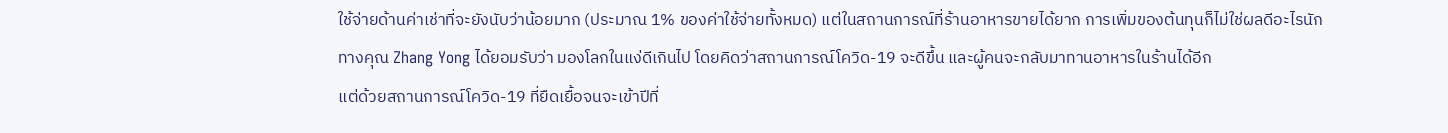ใช้จ่ายด้านค่าเช่าที่จะยังนับว่าน้อยมาก (ประมาณ 1% ของค่าใช้จ่ายทั้งหมด) แต่ในสถานการณ์ที่ร้านอาหารขายได้ยาก การเพิ่มของต้นทุนก็ไม่ใช่ผลดีอะไรนัก
ทางคุณ Zhang Yong ได้ยอมรับว่า มองโลกในแง่ดีเกินไป โดยคิดว่าสถานการณ์โควิด-19 จะดีขึ้น และผู้คนจะกลับมาทานอาหารในร้านได้อีก
แต่ด้วยสถานการณ์โควิด-19 ที่ยืดเยื้อจนจะเข้าปีที่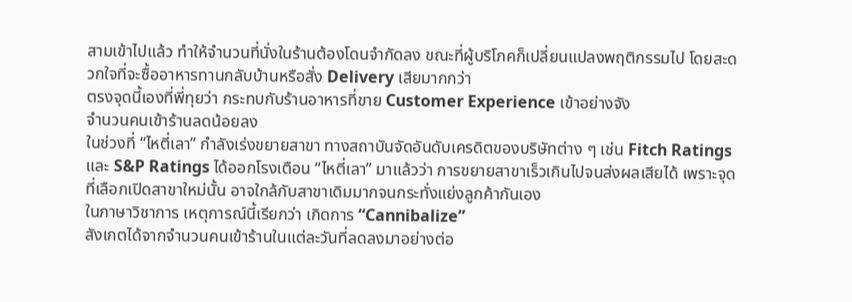สามเข้าไปแล้ว ทำให้จำนวนที่นั่งในร้านต้องโดนจำกัดลง ขณะที่ผู้บริโภคก็เปลี่ยนแปลงพฤติกรรมไป โดยสะดวกใจที่จะซื้ออาหารทานกลับบ้านหรือสั่ง Delivery เสียมากกว่า
ตรงจุดนี้เองที่พี่ทุยว่า กระทบกับร้านอาหารที่ขาย Customer Experience เข้าอย่างจัง
จำนวนคนเข้าร้านลดน้อยลง
ในช่วงที่ “ไหตี่เลา” กำลังเร่งขยายสาขา ทางสถาบันจัดอันดับเครดิตของบริษัทต่าง ๆ เช่น Fitch Ratings และ S&P Ratings ได้ออกโรงเตือน “ไหตี่เลา” มาแล้วว่า การขยายสาขาเร็วเกินไปจนส่งผลเสียได้ เพราะจุดที่เลือกเปิดสาขาใหม่นั้น อาจใกล้กับสาขาเดิมมากจนกระทั่งแย่งลูกค้ากันเอง
ในภาษาวิชาการ เหตุการณ์นี้เรียกว่า เกิดการ “Cannibalize”
สังเกตได้จากจำนวนคนเข้าร้านในแต่ละวันที่ลดลงมาอย่างต่อ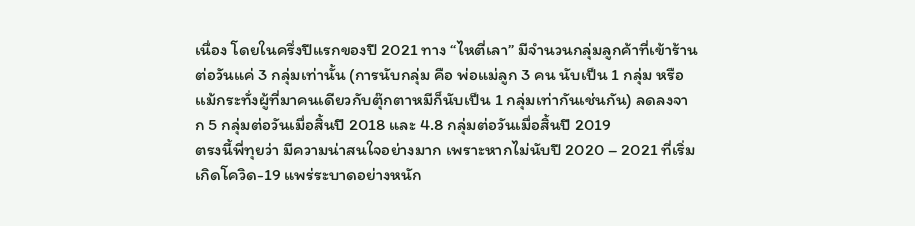เนื่อง โดยในครึ่งปีแรกของปี 2021 ทาง “ไหตี่เลา” มีจำนวนกลุ่มลูกค้าที่เข้าร้านต่อวันแค่ 3 กลุ่มเท่านั้น (การนับกลุ่ม คือ พ่อแม่ลูก 3 คน นับเป็น 1 กลุ่ม หรือเเม้กระทั่งผู้ที่มาคนเดียวกับตุ๊กตาหมีก็นับเป็น 1 กลุ่มเท่ากันเช่นกัน) ลดลงจาก 5 กลุ่มต่อวันเมื่อสิ้นปี 2018 และ 4.8 กลุ่มต่อวันเมื่อสิ้นปี 2019
ตรงนี้พี่ทุยว่า มีความน่าสนใจอย่างมาก เพราะหากไม่นับปี 2020 – 2021 ที่เริ่มเกิดโควิด-19 แพร่ระบาดอย่างหนัก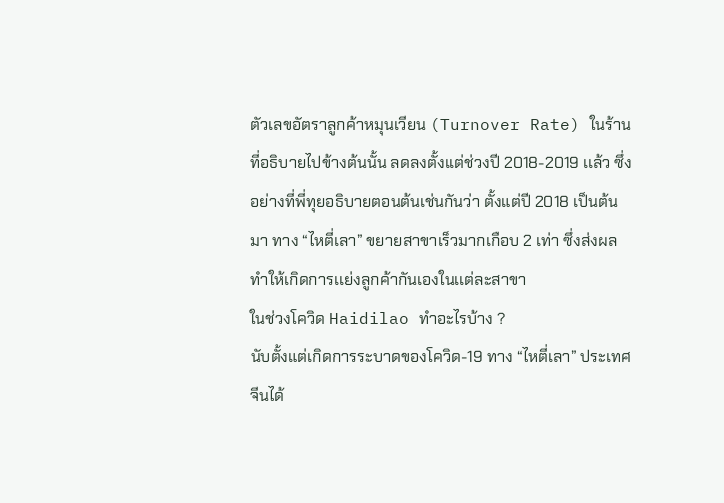ตัวเลขอัตราลูกค้าหมุนเวียน (Turnover Rate) ในร้านที่อธิบายไปข้างต้นนั้น ลดลงตั้งเเต่ช่วงปี 2018-2019 เเล้ว ซึ่งอย่างที่พี่ทุยอธิบายตอนต้นเช่นกันว่า ตั้งแต่ปี 2018 เป็นต้นมา ทาง “ไหตี่เลา” ขยายสาขาเร็วมากเกือบ 2 เท่า ซึ่งส่งผลทำให้เกิดการเเย่งลูกค้ากันเองในเเต่ละสาขา
ในช่วงโควิด Haidilao ทำอะไรบ้าง ?
นับตั้งแต่เกิดการระบาดของโควิด-19 ทาง “ไหตี่เลา” ประเทศจีนได้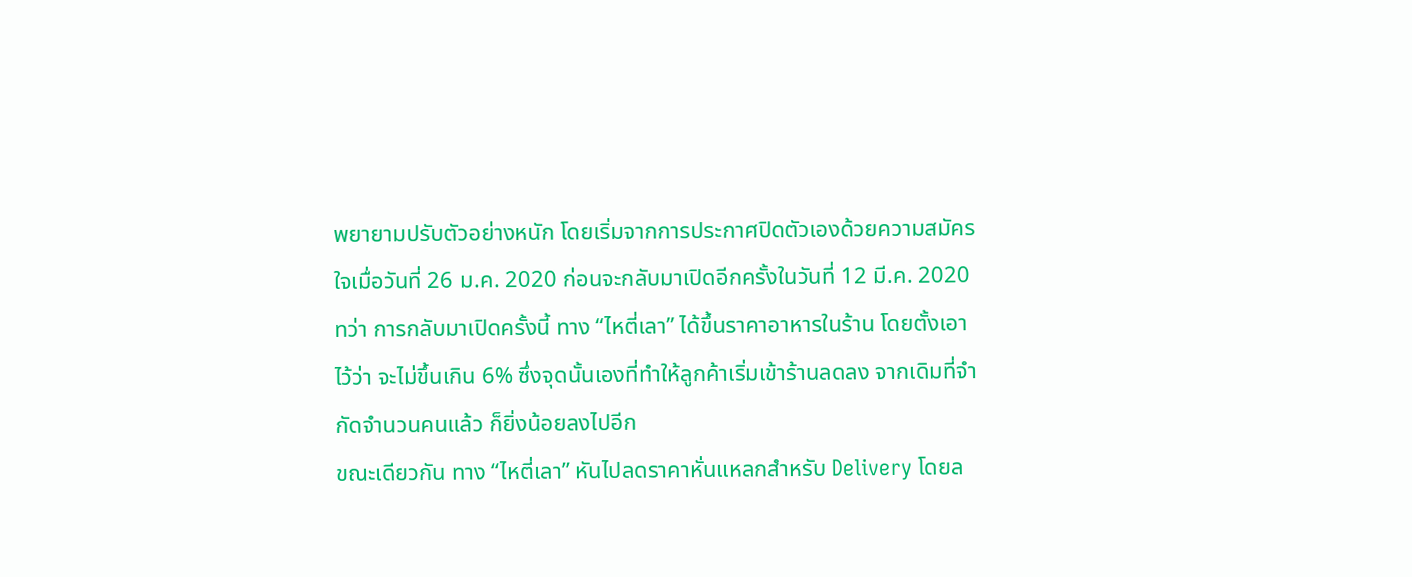พยายามปรับตัวอย่างหนัก โดยเริ่มจากการประกาศปิดตัวเองด้วยความสมัครใจเมื่อวันที่ 26 ม.ค. 2020 ก่อนจะกลับมาเปิดอีกครั้งในวันที่ 12 มี.ค. 2020
ทว่า การกลับมาเปิดครั้งนี้ ทาง “ไหตี่เลา” ได้ขึ้นราคาอาหารในร้าน โดยตั้งเอาไว้ว่า จะไม่ขึ้นเกิน 6% ซึ่งจุดนั้นเองที่ทำให้ลูกค้าเริ่มเข้าร้านลดลง จากเดิมที่จำกัดจำนวนคนแล้ว ก็ยิ่งน้อยลงไปอีก
ขณะเดียวกัน ทาง “ไหตี่เลา” หันไปลดราคาหั่นแหลกสำหรับ Delivery โดยล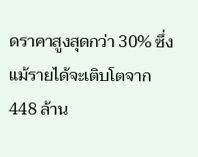ดราคาสูงสุดกว่า 30% ซึ่งแม้รายได้จะเติบโตจาก 448 ล้าน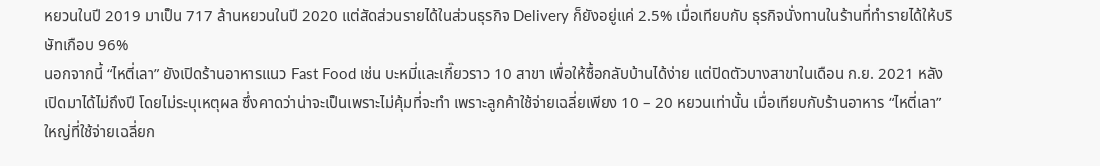หยวนในปี 2019 มาเป็น 717 ล้านหยวนในปี 2020 แต่สัดส่วนรายได้ในส่วนธุรกิจ Delivery ก็ยังอยู่แค่ 2.5% เมื่อเทียบกับ ธุรกิจนั่งทานในร้านที่ทำรายได้ให้บริษัทเกือบ 96%
นอกจากนี้ “ไหตี่เลา” ยังเปิดร้านอาหารแนว Fast Food เช่น บะหมี่และเกี๊ยวราว 10 สาขา เพื่อให้ซื้อกลับบ้านได้ง่าย แต่ปิดตัวบางสาขาในเดือน ก.ย. 2021 หลังเปิดมาได้ไม่ถึงปี โดยไม่ระบุเหตุผล ซึ่งคาดว่าน่าจะเป็นเพราะไม่คุ้มที่จะทำ เพราะลูกค้าใช้จ่ายเฉลี่ยเพียง 10 – 20 หยวนเท่านั้น เมื่อเทียบกับร้านอาหาร “ไหตี่เลา” ใหญ่ที่ใช้จ่ายเฉลี่ยก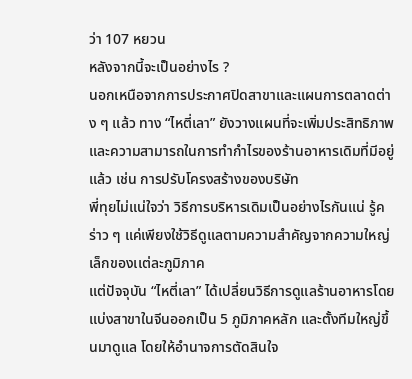ว่า 107 หยวน
หลังจากนี้จะเป็นอย่างไร ?
นอกเหนือจากการประกาศปิดสาขาและแผนการตลาดต่าง ๆ แล้ว ทาง “ไหตี่เลา” ยังวางแผนที่จะเพิ่มประสิทธิภาพและความสามารถในการทำกำไรของร้านอาหารเดิมที่มีอยู่แล้ว เช่น การปรับโครงสร้างของบริษัท
พี่ทุยไม่แน่ใจว่า วิธีการบริหารเดิมเป็นอย่างไรกันแน่ รู้คร่าว ๆ แค่เพียงใช้วิธีดูแลตามความสำคัญจากความใหญ่เล็กของเเต่ละภูมิภาค
แต่ปัจจุบัน “ไหตี่เลา” ได้เปลี่ยนวิธีการดูแลร้านอาหารโดยแบ่งสาขาในจีนออกเป็น 5 ภูมิภาคหลัก และตั้งทีมใหญ่ขึ้นมาดูแล โดยให้อำนาจการตัดสินใจ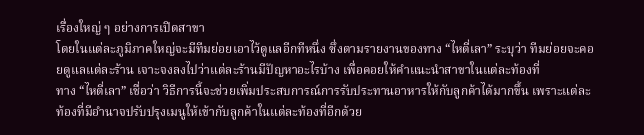เรื่องใหญ่ ๆ อย่างการเปิดสาขา
โดยในแต่ละภูมิภาคใหญ่จะมีทีมย่อยเอาไว้ดูแลอีกทีหนึ่ง ซึ่งตามรายงานของทาง “ไหตี่เลา” ระบุว่า ทีมย่อยจะคอยดูแลแต่ละร้าน เจาะจงลงไปว่าแต่ละร้านมีปัญหาอะไรบ้าง เพื่อคอยให้คำแนะนำสาขาในแต่ละท้องที่
ทาง “ไหตี่เลา” เชื่อว่า วิธีการนี้จะช่วยเพิ่มประสบการณ์การรับประทานอาหารให้กับลูกค้าได้มากขึ้น เพราะแต่ละท้องที่มีอำนาจปรับปรุงเมนูให้เข้ากับลูกค้าในแต่ละท้องที่อีกด้วย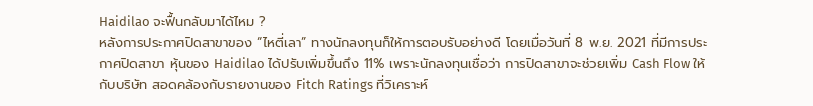Haidilao จะฟื้นกลับมาได้ไหม ?
หลังการประกาศปิดสาขาของ “ไหตี่เลา” ทางนักลงทุนก็ให้การตอบรับอย่างดี โดยเมื่อวันที่ 8 พ.ย. 2021 ที่มีการประกาศปิดสาขา หุ้นของ Haidilao ได้ปรับเพิ่มขึ้นถึง 11% เพราะนักลงทุนเชื่อว่า การปิดสาขาจะช่วยเพิ่ม Cash Flow ให้กับบริษัท สอดคล้องกับรายงานของ Fitch Ratings ที่วิเคราะห์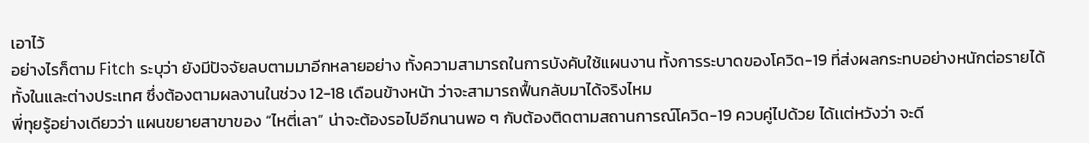เอาไว้
อย่างไรก็ตาม Fitch ระบุว่า ยังมีปัจจัยลบตามมาอีกหลายอย่าง ทั้งความสามารถในการบังคับใช้แผนงาน ทั้งการระบาดของโควิด-19 ที่ส่งผลกระทบอย่างหนักต่อรายได้ทั้งในและต่างประเทศ ซึ่งต้องตามผลงานในช่วง 12-18 เดือนข้างหน้า ว่าจะสามารถฟื้นกลับมาได้จริงไหม
พี่ทุยรู้อย่างเดียวว่า แผนขยายสาขาของ “ไหตี่เลา” น่าจะต้องรอไปอีกนานพอ ๆ กับต้องติดตามสถานการณ์โควิด-19 ควบคู่ไปด้วย ได้เเต่หวังว่า จะดี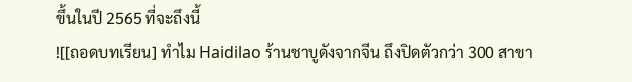ขึ้นในปี 2565 ที่จะถึงนี้
![[ถอดบทเรียน] ทำไม Haidilao ร้านชาบูดังจากจีน ถึงปิดตัวกว่า 300 สาขา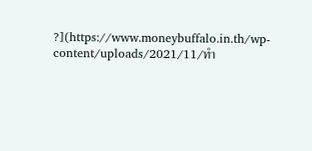?](https://www.moneybuffalo.in.th/wp-content/uploads/2021/11/ทำ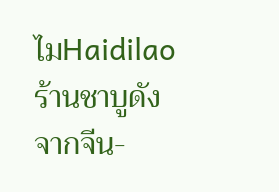ไมHaidilaoร้านชาบูดังจากจีน-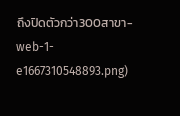ถึงปิดตัวกว่า300สาขา-web-1-e1667310548893.png)